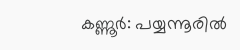കണ്ണൂർ: പയ്യന്നൂരിൽ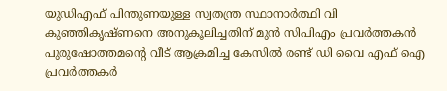യുഡിഎഫ് പിന്തുണയുള്ള സ്വതന്ത്ര സ്ഥാനാർത്ഥി വി കുഞ്ഞികൃഷ്ണനെ അനുകൂലിച്ചതിന് മുൻ സിപിഎം പ്രവർത്തകൻ പുരുഷോത്തമന്റെ വീട് ആക്രമിച്ച കേസിൽ രണ്ട് ഡി വൈ എഫ് ഐ പ്രവർത്തകർ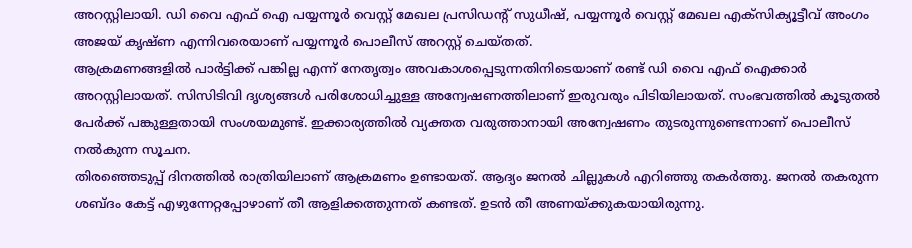അറസ്റ്റിലായി. ഡി വൈ എഫ് ഐ പയ്യന്നൂർ വെസ്റ്റ് മേഖല പ്രസിഡന്റ് സുധീഷ്, പയ്യന്നൂർ വെസ്റ്റ് മേഖല എക്സിക്യൂട്ടീവ് അംഗം അജയ് കൃഷ്ണ എന്നിവരെയാണ് പയ്യന്നൂർ പൊലീസ് അറസ്റ്റ് ചെയ്തത്.
ആക്രമണങ്ങളിൽ പാർട്ടിക്ക് പങ്കില്ല എന്ന് നേതൃത്വം അവകാശപ്പെടുന്നതിനിടെയാണ് രണ്ട് ഡി വൈ എഫ് ഐക്കാർ അറസ്റ്റിലായത്. സിസിടിവി ദൃശ്യങ്ങൾ പരിശോധിച്ചുള്ള അന്വേഷണത്തിലാണ് ഇരുവരും പിടിയിലായത്. സംഭവത്തിൽ കൂടുതൽ പേർക്ക് പങ്കുള്ളതായി സംശയമുണ്ട്. ഇക്കാര്യത്തിൽ വ്യക്തത വരുത്താനായി അന്വേഷണം തുടരുന്നുണ്ടെന്നാണ് പൊലീസ് നൽകുന്ന സൂചന.
തിരഞ്ഞെടുപ്പ് ദിനത്തിൽ രാത്രിയിലാണ് ആക്രമണം ഉണ്ടായത്. ആദ്യം ജനൽ ചില്ലുകൾ എറിഞ്ഞു തകർത്തു. ജനൽ തകരുന്ന ശബ്ദം കേട്ട് എഴുന്നേറ്റപ്പോഴാണ് തീ ആളിക്കത്തുന്നത് കണ്ടത്. ഉടൻ തീ അണയ്ക്കുകയായിരുന്നു.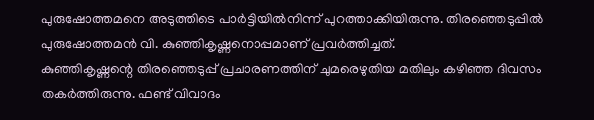പുരുഷോത്തമനെ അടുത്തിടെ പാർട്ടിയിൽനിന്ന് പുറത്താക്കിയിരുന്നു. തിരഞ്ഞെടുപ്പിൽ പുരുഷോത്തമൻ വി. കുഞ്ഞികൃഷ്ണനൊപ്പമാണ് പ്രവർത്തിച്ചത്.
കുഞ്ഞികൃഷ്ണന്റെ തിരഞ്ഞെടുപ്പ് പ്രചാരണത്തിന് ചുമരെഴുതിയ മതിലും കഴിഞ്ഞ ദിവസം തകർത്തിരുന്നു. ഫണ്ട് വിവാദം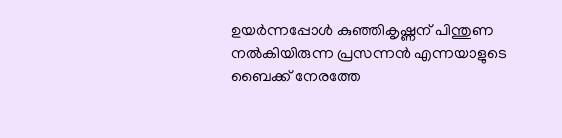ഉയർന്നപ്പോൾ കുഞ്ഞികൃഷ്ണന് പിന്തുണ നൽകിയിരുന്ന പ്രസന്നൻ എന്നയാളുടെ ബൈക്ക് നേരത്തേ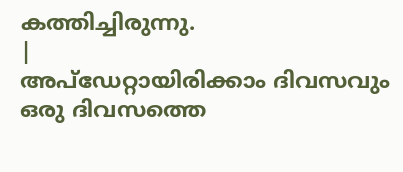കത്തിച്ചിരുന്നു.
|
അപ്ഡേറ്റായിരിക്കാം ദിവസവും
ഒരു ദിവസത്തെ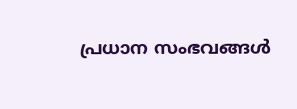പ്രധാന സംഭവങ്ങൾ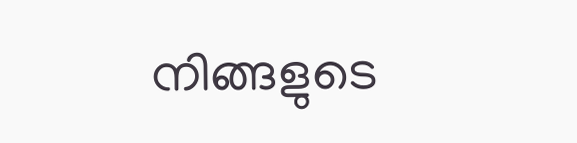നിങ്ങളുടെ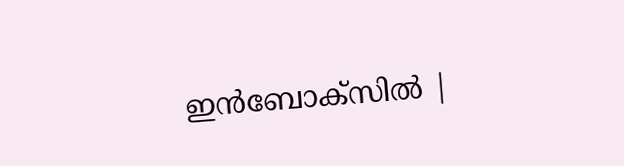ഇൻബോക്സിൽ |